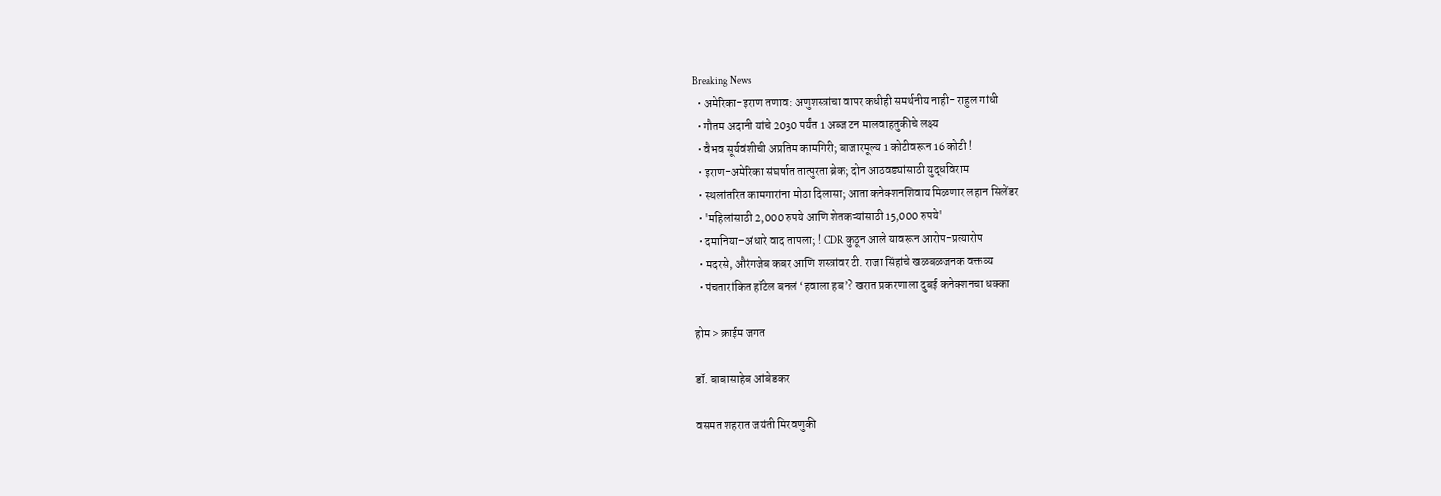Breaking News
  • अमेरिका-इराण तणाव: अणुशस्त्रांचा वापर कधीही समर्थनीय नाही- राहुल गांधी
  • गौतम अदानी यांचे 2030 पर्यंत 1 अब्ज टन मालवाहतुकीचे लक्ष्य
  • वैभव सूर्यवंशीची अप्रतिम कामगिरी; बाजारमूल्य 1 कोटीवरून 16 कोटी !
  • इराण-अमेरिका संघर्षात तात्पुरता ब्रेक; दोन आठवड्यांसाठी युद्धविराम
  • स्थलांतरित कामगारांना मोठा दिलासा; आता कनेक्शनशिवाय मिळणार लहान सिलेंडर
  • 'महिलांसाठी 2,000 रुपये आणि शेतकऱ्यांसाठी 15,000 रुपये'
  • दमानिया–अंधारे वाद तापला; ! CDR कुठून आले यावरून आरोप-प्रत्यारोप
  • मदरसे, औरंगजेब कबर आणि शस्त्रांवर टी. राजा सिंहांचे खळबळजनक वक्तव्य
  • पंचतारांकित हॉटेल बनलं ‘हवाला हब’? खरात प्रकरणाला दुबई कनेक्शनचा धक्का

होम > क्राईम जगत

डॉ. बाबासाहेब आंबेडकर

वसमत शहरात जयंती मिरवणुकी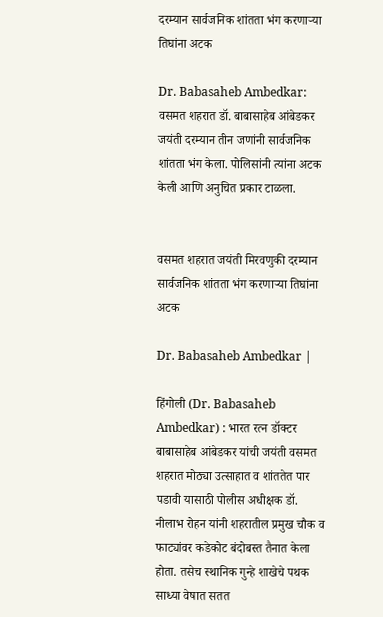दरम्यान सार्वजनिक शांतता भंग करणाऱ्या तिघांना अटक

Dr. Babasaheb Ambedkar: वसमत शहरात डॉ. बाबासाहेब आंबेडकर जयंती दरम्यान तीन जणांनी सार्वजनिक शांतता भंग केला. पोलिसांनी त्यांना अटक केली आणि अनुचित प्रकार टाळला.


वसमत शहरात जयंती मिरवणुकी दरम्यान सार्वजनिक शांतता भंग करणाऱ्या तिघांना अटक

Dr. Babasaheb Ambedkar |

हिंगोली (Dr. Babasaheb Ambedkar) : भारत रत्न डॉक्टर बाबासाहेब आंबेडकर यांची जयंती वसमत शहरात मोठ्या उत्साहात व शांततेत पार पडावी यासाठी पोलीस अधीक्षक डॉ. नीलाभ रोहन यांनी शहरातील प्रमुख चौक व फाट्यांवर कडेकोट बंदोबस्त तैनात केला होता. तसेच स्थानिक गुन्हे शाखेचे पथक साध्या वेषात सतत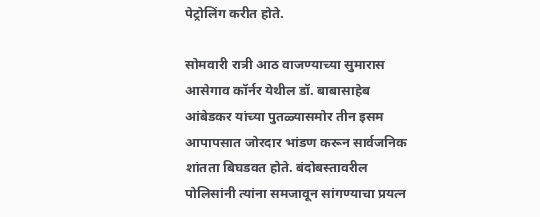पेट्रोलिंग करीत होते.

सोमवारी रात्री आठ वाजण्याच्या सुमारास आसेगाव कॉर्नर येथील डॉ. बाबासाहेब आंबेडकर यांच्या पुतळ्यासमोर तीन इसम आपापसात जोरदार भांडण करून सार्वजनिक शांतता बिघडवत होते. बंदोबस्तावरील पोलिसांनी त्यांना समजावून सांगण्याचा प्रयत्न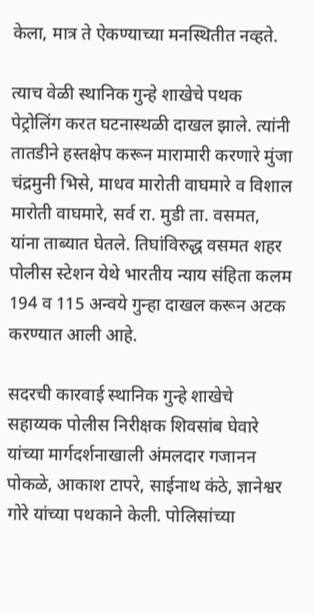केला, मात्र ते ऐकण्याच्या मनस्थितीत नव्हते.

त्याच वेळी स्थानिक गुन्हे शाखेचे पथक पेट्रोलिंग करत घटनास्थळी दाखल झाले. त्यांनी तातडीने हस्तक्षेप करून मारामारी करणारे मुंजा चंद्रमुनी भिसे, माधव मारोती वाघमारे व विशाल मारोती वाघमारे, सर्व रा. मुडी ता. वसमत, यांना ताब्यात घेतले. तिघांविरुद्ध वसमत शहर पोलीस स्टेशन येथे भारतीय न्याय संहिता कलम 194 व 115 अन्वये गुन्हा दाखल करून अटक करण्यात आली आहे.

सदरची कारवाई स्थानिक गुन्हे शाखेचे सहाय्यक पोलीस निरीक्षक शिवसांब घेवारे यांच्या मार्गदर्शनाखाली अंमलदार गजानन पोकळे, आकाश टापरे, साईनाथ कंठे, ज्ञानेश्वर गोरे यांच्या पथकाने केली. पोलिसांच्या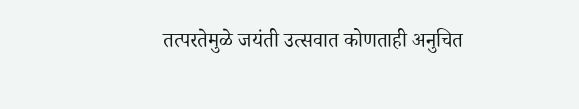तत्परतेमुळे जयंती उत्सवात कोणताही अनुचित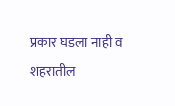प्रकार घडला नाही व शहरातील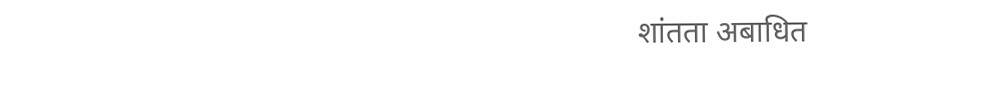शांतता अबाधित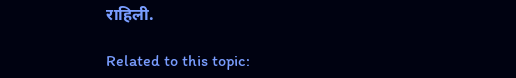राहिली.

Related to this topic: